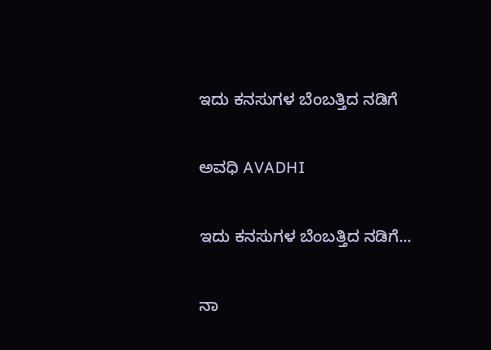ಇದು ಕನಸುಗಳ ಬೆಂಬತ್ತಿದ ನಡಿಗೆ‍

ಅವಧಿ AVADHI

ಇದು ಕನಸುಗಳ ಬೆಂಬತ್ತಿದ ನಡಿಗೆ...

ನಾ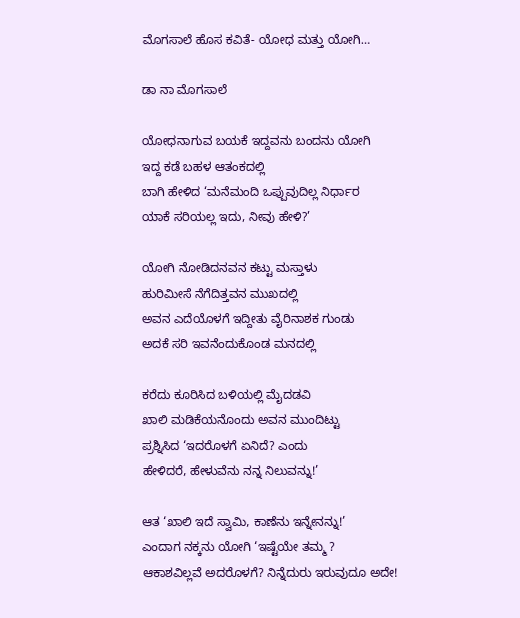ಮೊಗಸಾಲೆ ಹೊಸ ಕವಿತೆ- ಯೋಧ ಮತ್ತು ಯೋಗಿ…

ಡಾ ನಾ ಮೊಗಸಾಲೆ

ಯೋಧನಾಗುವ ಬಯಕೆ ಇದ್ದವನು ಬಂದನು ಯೋಗಿ
ಇದ್ದ ಕಡೆ ಬಹಳ ಆತಂಕದಲ್ಲಿ
ಬಾಗಿ ಹೇಳಿದ ‘ಮನೆಮಂದಿ ಒಪ್ಪುವುದಿಲ್ಲ ನಿರ್ಧಾರ
ಯಾಕೆ ಸರಿಯಲ್ಲ ಇದು, ನೀವು ಹೇಳಿ?’

ಯೋಗಿ ನೋಡಿದನವನ ಕಟ್ಟು ಮಸ್ತಾಳು
ಹುರಿಮೀಸೆ ನೆಗೆದಿತ್ತವನ ಮುಖದಲ್ಲಿ
ಅವನ ಎದೆಯೊಳಗೆ ಇದ್ದೀತು ವೈರಿನಾಶಕ ಗುಂಡು
ಅದಕೆ ಸರಿ ಇವನೆಂದುಕೊಂಡ ಮನದಲ್ಲಿ

ಕರೆದು ಕೂರಿಸಿದ ಬಳಿಯಲ್ಲಿ ಮೈದಡವಿ
ಖಾಲಿ ಮಡಿಕೆಯನೊಂದು ಅವನ ಮುಂದಿಟ್ಟು
ಪ್ರಶ್ನಿಸಿದ ‘ಇದರೊಳಗೆ ಏನಿದೆ? ಎಂದು
ಹೇಳಿದರೆ, ಹೇಳುವೆನು ನನ್ನ ನಿಲುವನ್ನು!’

ಆತ ‘ಖಾಲಿ ಇದೆ ಸ್ವಾಮಿ, ಕಾಣೆನು ಇನ್ನೇನನ್ನು!’
ಎಂದಾಗ ನಕ್ಕನು ಯೋಗಿ ‘ಇಷ್ಟೆಯೇ ತಮ್ಮ ?
ಆಕಾಶವಿಲ್ಲವೆ ಅದರೊಳಗೆ? ನಿನ್ನೆದುರು ಇರುವುದೂ ಅದೇ!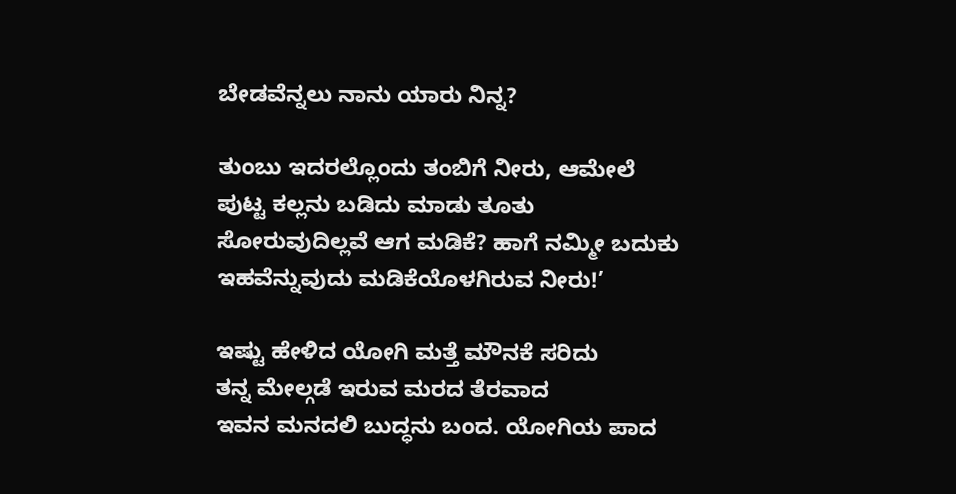ಬೇಡವೆನ್ನಲು ನಾನು ಯಾರು ನಿನ್ನ?

ತುಂಬು ಇದರಲ್ಲೊಂದು ತಂಬಿಗೆ ನೀರು, ಆಮೇಲೆ
ಪುಟ್ಟ ಕಲ್ಲನು ಬಡಿದು ಮಾಡು ತೂತು
ಸೋರುವುದಿಲ್ಲವೆ ಆಗ ಮಡಿಕೆ? ಹಾಗೆ ನಮ್ಮೀ ಬದುಕು
ಇಹವೆನ್ನುವುದು ಮಡಿಕೆಯೊಳಗಿರುವ ನೀರು!’

ಇಷ್ಟು ಹೇಳಿದ ಯೋಗಿ ಮತ್ತೆ ಮೌನಕೆ ಸರಿದು
ತನ್ನ ಮೇಲ್ಗಡೆ ಇರುವ ಮರದ ತೆರವಾದ
ಇವನ ಮನದಲಿ ಬುದ್ಧನು ಬಂದ. ಯೋಗಿಯ ಪಾದ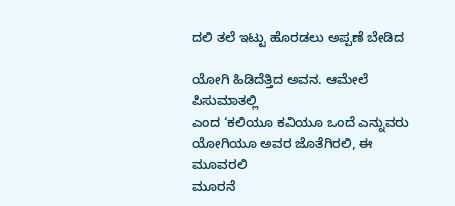ದಲಿ ತಲೆ ಇಟ್ಟು ಹೊರಡಲು ಅಪ್ಪಣೆ ಬೇಡಿದ

ಯೋಗಿ ಹಿಡಿದೆತ್ತಿದ ಅವನ. ಆಮೇಲೆ ಪಿಸುಮಾತಲ್ಲಿ
ಎಂದ ‘ಕಲಿಯೂ ಕವಿಯೂ ಒಂದೆ ಎನ್ನುವರು
ಯೋಗಿಯೂ ಅವರ ಜೊತೆಗಿರಲಿ, ಈ ಮೂವರಲಿ
ಮೂರನೆ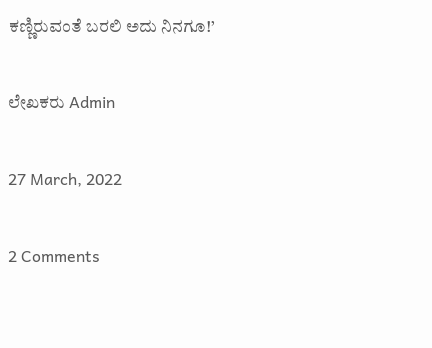ಕಣ್ಣಿರುವಂತೆ ಬರಲಿ ಅದು ನಿನಗೂ!’

ಲೇಖಕರು Admin

27 March, 2022

2 Comments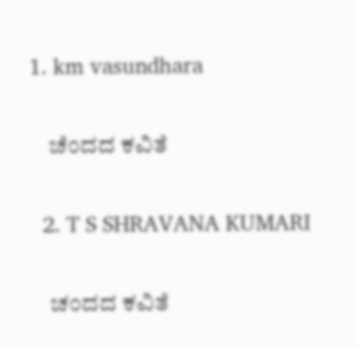1. km vasundhara

    ಚೆಂದದ ಕವಿತೆ

  2. T S SHRAVANA KUMARI

    ಚಂದದ ಕವಿತೆ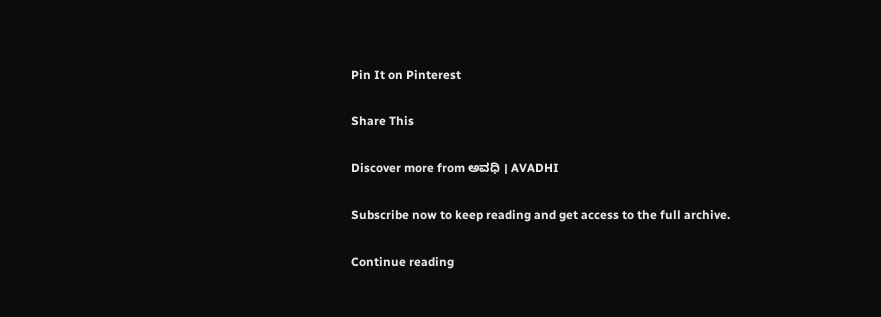Pin It on Pinterest

Share This

Discover more from ಅವಧಿ । AVADHI

Subscribe now to keep reading and get access to the full archive.

Continue reading